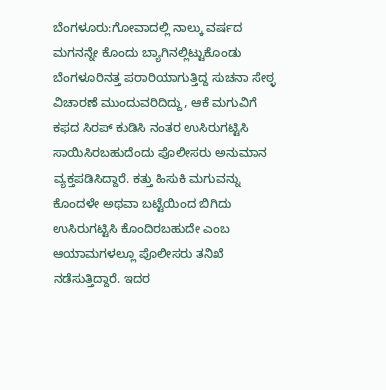ಬೆಂಗಳೂರು:ಗೋವಾದಲ್ಲಿ ನಾಲ್ಕು ವರ್ಷದ ಮಗನನ್ನೇ ಕೊಂದು ಬ್ಯಾಗಿನಲ್ಲಿಟ್ಟುಕೊಂಡು ಬೆಂಗಳೂರಿನತ್ತ ಪರಾರಿಯಾಗುತ್ತಿದ್ದ ಸುಚನಾ ಸೇಠ್ಳ ವಿಚಾರಣೆ ಮುಂದುವರಿದಿದ್ದು, ಆಕೆ ಮಗುವಿಗೆ ಕಫದ ಸಿರಪ್ ಕುಡಿಸಿ ನಂತರ ಉಸಿರುಗಟ್ಟಿಸಿ ಸಾಯಿಸಿರಬಹುದೆಂದು ಪೊಲೀಸರು ಅನುಮಾನ ವ್ಯಕ್ತಪಡಿಸಿದ್ದಾರೆ. ಕತ್ತು ಹಿಸುಕಿ ಮಗುವನ್ನು ಕೊಂದಳೇ ಅಥವಾ ಬಟ್ಟೆಯಿಂದ ಬಿಗಿದು ಉಸಿರುಗಟ್ಟಿಸಿ ಕೊಂದಿರಬಹುದೇ ಎಂಬ ಆಯಾಮಗಳಲ್ಲೂ ಪೊಲೀಸರು ತನಿಖೆ ನಡೆಸುತ್ತಿದ್ದಾರೆ. ಇದರ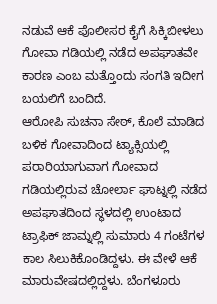ನಡುವೆ ಆಕೆ ಪೊಲೀಸರ ಕೈಗೆ ಸಿಕ್ಕಿಬೀಳಲು ಗೋವಾ ಗಡಿಯಲ್ಲಿ ನಡೆದ ಅಪಘಾತವೇ ಕಾರಣ ಎಂಬ ಮತ್ತೊಂದು ಸಂಗತಿ ಇದೀಗ ಬಯಲಿಗೆ ಬಂದಿದೆ.
ಆರೋಪಿ ಸುಚನಾ ಸೇಠ್, ಕೊಲೆ ಮಾಡಿದ ಬಳಿಕ ಗೋವಾದಿಂದ ಟ್ಯಾಕ್ಸಿಯಲ್ಲಿ ಪರಾರಿಯಾಗುವಾಗ ಗೋವಾದ ಗಡಿಯಲ್ಲಿರುವ ಚೋರ್ಲಾ ಘಾಟ್ನಲ್ಲಿ ನಡೆದ ಅಪಘಾತದಿಂದ ಸ್ಥಳದಲ್ಲಿ ಉಂಟಾದ ಟ್ರಾಫಿಕ್ ಜಾಮ್ನಲ್ಲಿ ಸುಮಾರು 4 ಗಂಟೆಗಳ ಕಾಲ ಸಿಲುಕಿಕೊಂಡಿದ್ದಳು. ಈ ವೇಳೆ ಆಕೆ ಮಾರುವೇಷದಲ್ಲಿದ್ದಳು. ಬೆಂಗಳೂರು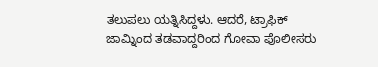ತಲುಪಲು ಯತ್ನಿಸಿದ್ದಳು. ಆದರೆ, ಟ್ರಾಫಿಕ್ ಜಾಮ್ನಿಂದ ತಡವಾದ್ದರಿಂದ ಗೋವಾ ಪೊಲೀಸರು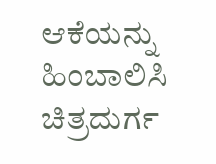ಆಕೆಯನ್ನು ಹಿಂಬಾಲಿಸಿ ಚಿತ್ರದುರ್ಗ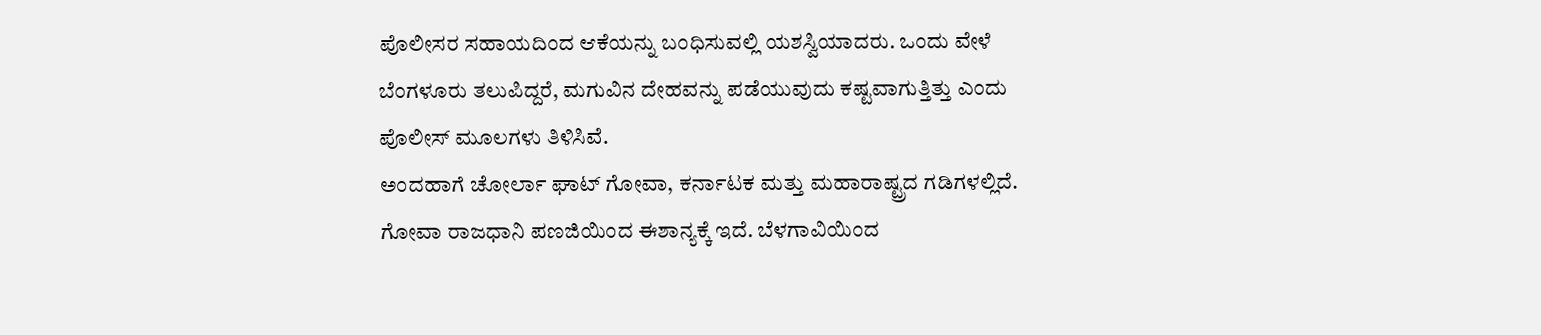ಪೊಲೀಸರ ಸಹಾಯದಿಂದ ಆಕೆಯನ್ನು ಬಂಧಿಸುವಲ್ಲಿ ಯಶಸ್ವಿಯಾದರು. ಒಂದು ವೇಳೆ ಬೆಂಗಳೂರು ತಲುಪಿದ್ದರೆ, ಮಗುವಿನ ದೇಹವನ್ನು ಪಡೆಯುವುದು ಕಷ್ಟವಾಗುತ್ತಿತ್ತು ಎಂದು ಪೊಲೀಸ್ ಮೂಲಗಳು ತಿಳಿಸಿವೆ.
ಅಂದಹಾಗೆ ಚೋರ್ಲಾ ಘಾಟ್ ಗೋವಾ, ಕರ್ನಾಟಕ ಮತ್ತು ಮಹಾರಾಷ್ಟ್ರದ ಗಡಿಗಳಲ್ಲಿದೆ. ಗೋವಾ ರಾಜಧಾನಿ ಪಣಜಿಯಿಂದ ಈಶಾನ್ಯಕ್ಕೆ ಇದೆ. ಬೆಳಗಾವಿಯಿಂದ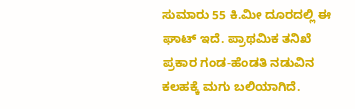ಸುಮಾರು 55 ಕಿ.ಮೀ ದೂರದಲ್ಲಿ ಈ ಘಾಟ್ ಇದೆ. ಪ್ರಾಥಮಿಕ ತನಿಖೆ ಪ್ರಕಾರ ಗಂಡ-ಹೆಂಡತಿ ನಡುವಿನ ಕಲಹಕ್ಕೆ ಮಗು ಬಲಿಯಾಗಿದೆ.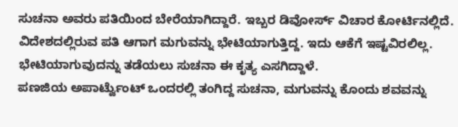ಸುಚನಾ ಅವರು ಪತಿಯಿಂದ ಬೇರೆಯಾಗಿದ್ದಾರೆ. ಇಬ್ಬರ ಡಿವೋರ್ಸ್ ವಿಚಾರ ಕೋರ್ಟಿನಲ್ಲಿದೆ. ವಿದೇಶದಲ್ಲಿರುವ ಪತಿ ಆಗಾಗ ಮಗುವನ್ನು ಭೇಟಿಯಾಗುತ್ತಿದ್ದ. ಇದು ಆಕೆಗೆ ಇಷ್ಟವಿರಲಿಲ್ಲ. ಭೇಟಿಯಾಗುವುದನ್ನು ತಡೆಯಲು ಸುಚನಾ ಈ ಕೃತ್ಯ ಎಸಗಿದ್ದಾಳೆ.
ಪಣಜಿಯ ಅಪಾರ್ಟ್ವೆುಂಟ್ ಒಂದರಲ್ಲಿ ತಂಗಿದ್ದ ಸುಚನಾ, ಮಗುವನ್ನು ಕೊಂದು ಶವವನ್ನು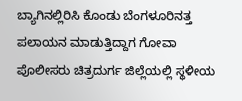ಬ್ಯಾಗಿನಲ್ಲಿರಿಸಿ ಕೊಂಡು ಬೆಂಗಳೂರಿನತ್ತ ಪಲಾಯನ ಮಾಡುತ್ತಿದ್ದಾಗ ಗೋವಾ ಪೊಲೀಸರು ಚಿತ್ರದುರ್ಗ ಜಿಲ್ಲೆಯಲ್ಲಿ ಸ್ಥಳೀಯ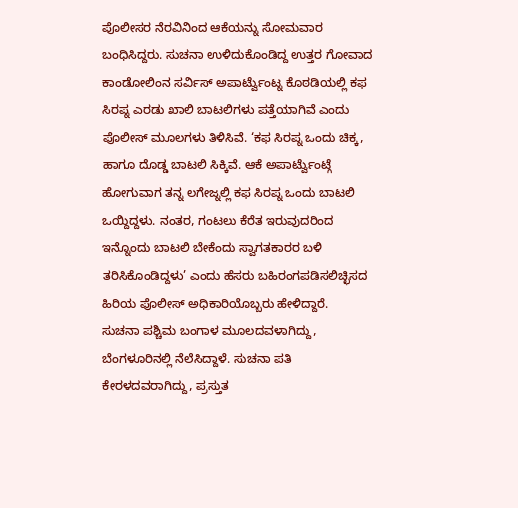ಪೊಲೀಸರ ನೆರವಿನಿಂದ ಆಕೆಯನ್ನು ಸೋಮವಾರ ಬಂಧಿಸಿದ್ದರು. ಸುಚನಾ ಉಳಿದುಕೊಂಡಿದ್ದ ಉತ್ತರ ಗೋವಾದ ಕಾಂಡೋಲಿಂನ ಸರ್ವಿಸ್ ಅಪಾರ್ಟ್ವೆುಂಟ್ನ ಕೊಠಡಿಯಲ್ಲಿ ಕಫ ಸಿರಪ್ನ ಎರಡು ಖಾಲಿ ಬಾಟಲಿಗಳು ಪತ್ತೆಯಾಗಿವೆ ಎಂದು ಪೊಲೀಸ್ ಮೂಲಗಳು ತಿಳಿಸಿವೆ. ‘ಕಫ ಸಿರಪ್ನ ಒಂದು ಚಿಕ್ಕ, ಹಾಗೂ ದೊಡ್ಡ ಬಾಟಲಿ ಸಿಕ್ಕಿವೆ. ಆಕೆ ಅಪಾರ್ಟ್ವೆುಂಟ್ಗೆ ಹೋಗುವಾಗ ತನ್ನ ಲಗೇಜ್ನಲ್ಲಿ ಕಫ ಸಿರಪ್ನ ಒಂದು ಬಾಟಲಿ ಒಯ್ದಿದ್ದಳು. ನಂತರ, ಗಂಟಲು ಕೆರೆತ ಇರುವುದರಿಂದ ಇನ್ನೊಂದು ಬಾಟಲಿ ಬೇಕೆಂದು ಸ್ವಾಗತಕಾರರ ಬಳಿ ತರಿಸಿಕೊಂಡಿದ್ದಳು’ ಎಂದು ಹೆಸರು ಬಹಿರಂಗಪಡಿಸಲಿಚ್ಛಿಸದ ಹಿರಿಯ ಪೊಲೀಸ್ ಅಧಿಕಾರಿಯೊಬ್ಬರು ಹೇಳಿದ್ದಾರೆ.
ಸುಚನಾ ಪಶ್ಚಿಮ ಬಂಗಾಳ ಮೂಲದವಳಾಗಿದ್ದು, ಬೆಂಗಳೂರಿನಲ್ಲಿ ನೆಲೆಸಿದ್ದಾಳೆ. ಸುಚನಾ ಪತಿ ಕೇರಳದವರಾಗಿದ್ದು, ಪ್ರಸ್ತುತ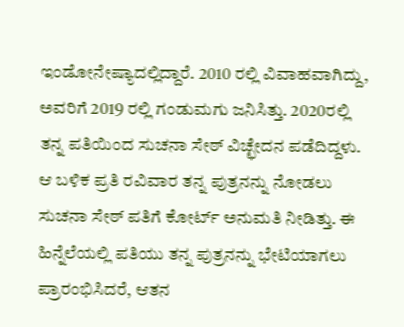ಇಂಡೋನೇಷ್ಯಾದಲ್ಲಿದ್ದಾರೆ. 2010 ರಲ್ಲಿ ವಿವಾಹವಾಗಿದ್ದು, ಅವರಿಗೆ 2019 ರಲ್ಲಿ ಗಂಡುಮಗು ಜನಿಸಿತ್ತು. 2020ರಲ್ಲಿ ತನ್ನ ಪತಿಯಿಂದ ಸುಚನಾ ಸೇಠ್‌ ವಿಚ್ಛೇದನ ಪಡೆದಿದ್ದಳು. ಆ ಬಳಿಕ ಪ್ರತಿ ರವಿವಾರ ತನ್ನ ಪುತ್ರನನ್ನು ನೋಡಲು ಸುಚನಾ ಸೇಠ್ ಪತಿಗೆ ಕೋರ್ಟ್ ಅನುಮತಿ ನೀಡಿತ್ತು. ಈ ಹಿನ್ನೆಲೆಯಲ್ಲಿ ಪತಿಯು ತನ್ನ ಪುತ್ರನನ್ನು ಭೇಟಿಯಾಗಲು ಪ್ರಾರಂಭಿಸಿದರೆ, ಆತನ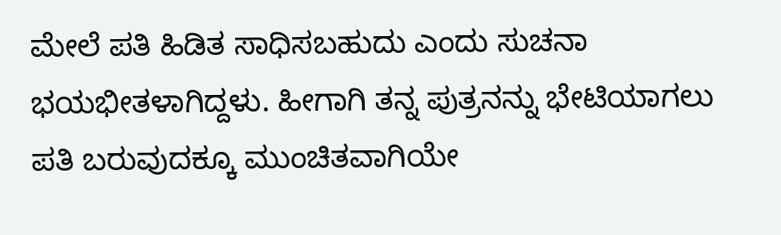ಮೇಲೆ ಪತಿ ಹಿಡಿತ ಸಾಧಿಸಬಹುದು ಎಂದು ಸುಚನಾ ಭಯಭೀತಳಾಗಿದ್ದಳು. ಹೀಗಾಗಿ ತನ್ನ ಪುತ್ರನನ್ನು ಭೇಟಿಯಾಗಲು ಪತಿ ಬರುವುದಕ್ಕೂ ಮುಂಚಿತವಾಗಿಯೇ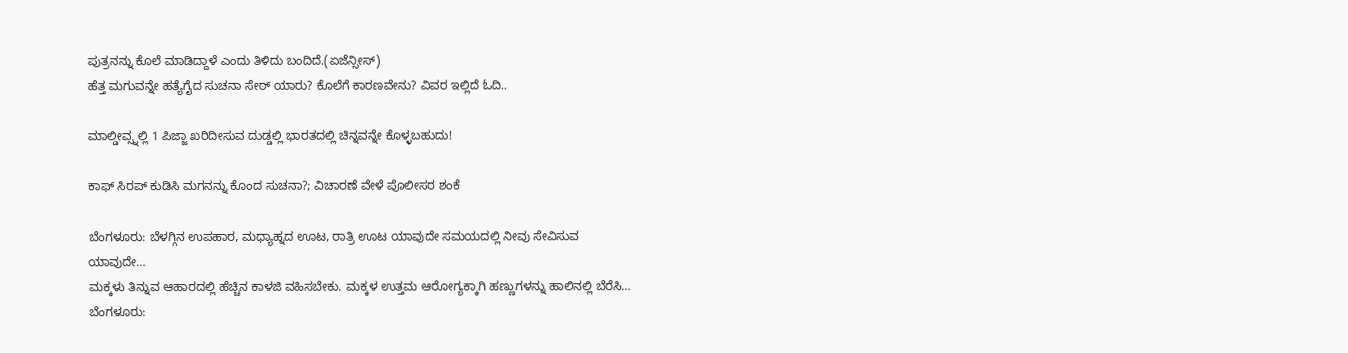ಪುತ್ರನನ್ನು ಕೊಲೆ ಮಾಡಿದ್ದಾಳೆ ಎಂದು ತಿಳಿದು ಬಂದಿದೆ.(ಏಜೆನ್ಸೀಸ್)
ಹೆತ್ತ ಮಗುವನ್ನೇ ಹತ್ಯೆಗೈದ ಸುಚನಾ ಸೇಠ್‌ ಯಾರು? ಕೊಲೆಗೆ ಕಾರಣವೇನು? ವಿವರ ಇಲ್ಲಿದೆ ಓದಿ..

ಮಾಲ್ಡೀವ್ಸ್ನಲ್ಲಿ 1 ಪಿಜ್ಜಾ ಖರಿದೀಸುವ ದುಡ್ಡಲ್ಲಿ ಭಾರತದಲ್ಲಿ ಚಿನ್ನವನ್ನೇ ಕೊಳ್ಳಬಹುದು!

ಕಾಫ್ ಸಿರಪ್ ಕುಡಿಸಿ ಮಗನನ್ನು ಕೊಂದ ಸುಚನಾ?; ವಿಚಾರಣೆ ವೇಳೆ ಪೊಲೀಸರ ಶಂಕೆ

ಬೆಂಗಳೂರು: ಬೆಳಗ್ಗಿನ ಉಪಹಾರ, ಮಧ್ಯಾಹ್ನದ ಊಟ, ರಾತ್ರಿ ಊಟ ಯಾವುದೇ ಸಮಯದಲ್ಲಿ ನೀವು ಸೇವಿಸುವ ಯಾವುದೇ…
ಮಕ್ಕಳು ತಿನ್ನುವ ಆಹಾರದಲ್ಲಿ ಹೆಚ್ಚಿನ ಕಾಳಜಿ ವಹಿಸಬೇಕು. ಮಕ್ಕಳ ಉತ್ತಮ ಆರೋಗ್ಯಕ್ಕಾಗಿ ಹಣ್ಣುಗಳನ್ನು ಹಾಲಿನಲ್ಲಿ ಬೆರೆಸಿ…
ಬೆಂಗಳೂರು: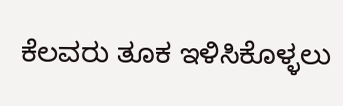ಕೆಲವರು ತೂಕ ಇಳಿಸಿಕೊಳ್ಳಲು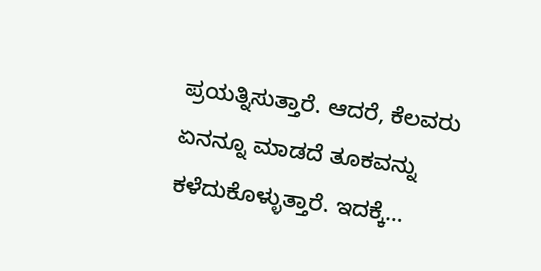ಪ್ರಯತ್ನಿಸುತ್ತಾರೆ. ಆದರೆ, ಕೆಲವರು ಏನನ್ನೂ ಮಾಡದೆ ತೂಕವನ್ನು ಕಳೆದುಕೊಳ್ಳುತ್ತಾರೆ. ಇದಕ್ಕೆ…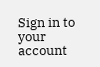Sign in to your account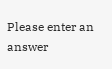Please enter an answer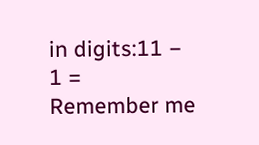in digits:11 − 1 =
Remember me